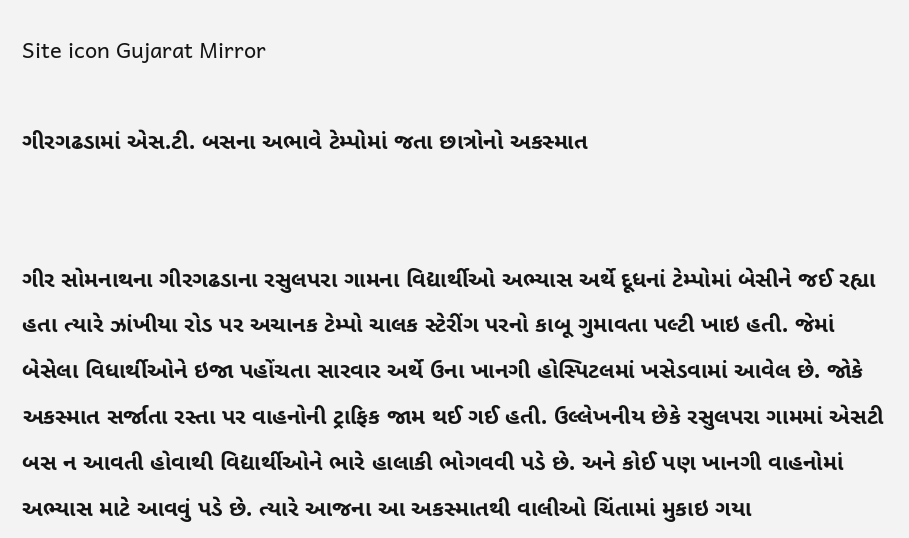Site icon Gujarat Mirror

ગીરગઢડામાં એસ.ટી. બસના અભાવે ટેમ્પોમાં જતા છાત્રોનો અકસ્માત


ગીર સોમનાથના ગીરગઢડાના રસુલપરા ગામના વિદ્યાર્થીઓ અભ્યાસ અર્થે દૂધનાં ટેમ્પોમાં બેસીને જઈ રહ્યા હતા ત્યારે ઝાંખીયા રોડ પર અચાનક ટેમ્પો ચાલક સ્ટેરીંગ પરનો કાબૂ ગુમાવતા પલ્ટી ખાઇ હતી. જેમાં બેસેલા વિધાર્થીઓને ઇજા પહોંચતા સારવાર અર્થે ઉના ખાનગી હોસ્પિટલમાં ખસેડવામાં આવેલ છે. જોકે અકસ્માત સર્જાતા રસ્તા પર વાહનોની ટ્રાફિક જામ થઈ ગઈ હતી. ઉલ્લેખનીય છેકે રસુલપરા ગામમાં એસટી બસ ન આવતી હોવાથી વિદ્યાર્થીઓને ભારે હાલાકી ભોગવવી પડે છે. અને કોઈ પણ ખાનગી વાહનોમાં અભ્યાસ માટે આવવું પડે છે. ત્યારે આજના આ અકસ્માતથી વાલીઓ ચિંતામાં મુકાઇ ગયા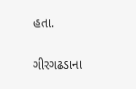હતા.

ગીરગઢડાના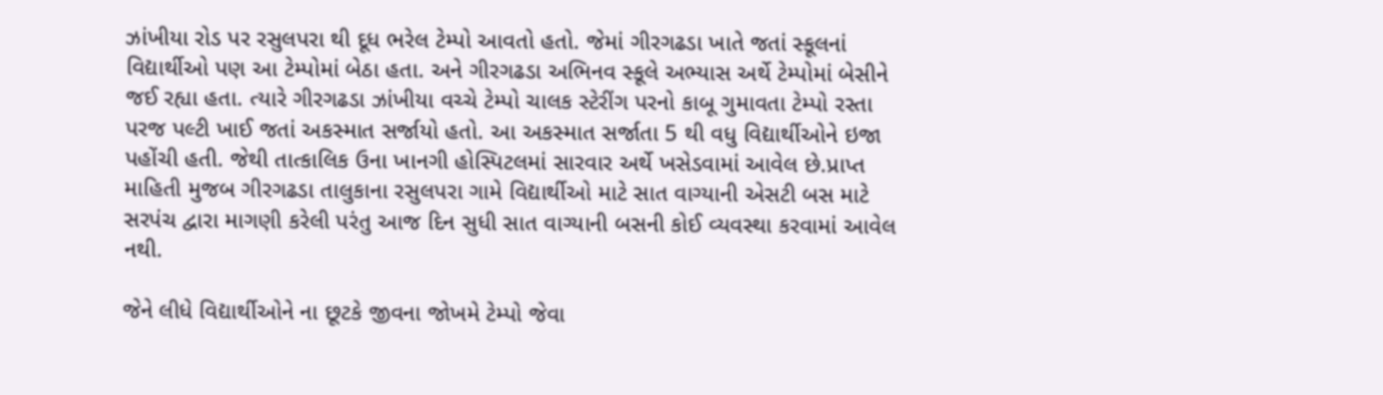ઝાંખીયા રોડ પર રસુલપરા થી દૂધ ભરેલ ટેમ્પો આવતો હતો. જેમાં ગીરગઢડા ખાતે જતાં સ્કૂલનાં વિદ્યાર્થીઓ પણ આ ટેમ્પોમાં બેઠા હતા. અને ગીરગઢડા અભિનવ સ્કૂલે અભ્યાસ અર્થે ટેમ્પોમાં બેસીને જઈ રહ્યા હતા. ત્યારે ગીરગઢડા ઝાંખીયા વચ્ચે ટેમ્પો ચાલક સ્ટેરીંગ પરનો કાબૂ ગુમાવતા ટેમ્પો રસ્તા પરજ પલ્ટી ખાઈ જતાં અકસ્માત સર્જાયો હતો. આ અકસ્માત સર્જાતા 5 થી વધુ વિદ્યાર્થીઓને ઇજા પહોંચી હતી. જેથી તાત્કાલિક ઉના ખાનગી હોસ્પિટલમાં સારવાર અર્થે ખસેડવામાં આવેલ છે.પ્રાપ્ત માહિતી મુજબ ગીરગઢડા તાલુકાના રસુલપરા ગામે વિદ્યાર્થીઓ માટે સાત વાગ્યાની એસટી બસ માટે સરપંચ દ્વારા માગણી કરેલી પરંતુ આજ દિન સુધી સાત વાગ્યાની બસની કોઈ વ્યવસ્થા કરવામાં આવેલ નથી.

જેને લીધે વિદ્યાર્થીઓને ના છૂટકે જીવના જોખમે ટેમ્પો જેવા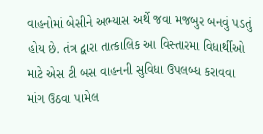વાહનોમાં બેસીને અભ્યાસ અર્થે જવા મજબુર બનવું પડતું હોય છે. તંત્ર દ્વારા તાત્કાલિક આ વિસ્તારમા વિધાર્થીઓ માટે એસ ટી બસ વાહનની સુવિધા ઉપલબ્ધ કરાવવા માંગ ઉઠવા પામેલ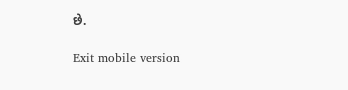છે.

Exit mobile version